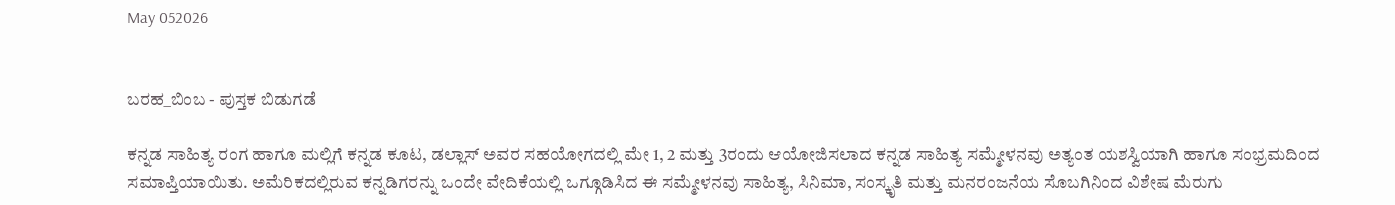May 052026


ಬರಹ_ಬಿಂಬ - ಪುಸ್ತಕ ಬಿಡುಗಡೆ

ಕನ್ನಡ ಸಾಹಿತ್ಯ ರಂಗ ಹಾಗೂ ಮಲ್ಲಿಗೆ ಕನ್ನಡ ಕೂಟ, ಡಲ್ಲಾಸ್ ಅವರ ಸಹಯೋಗದಲ್ಲಿ ಮೇ 1, 2 ಮತ್ತು 3ರಂದು ಆಯೋಜಿಸಲಾದ ಕನ್ನಡ ಸಾಹಿತ್ಯ ಸಮ್ಮೇಳನವು ಅತ್ಯಂತ ಯಶಸ್ವಿಯಾಗಿ ಹಾಗೂ ಸಂಭ್ರಮದಿಂದ ಸಮಾಪ್ತಿಯಾಯಿತು. ಅಮೆರಿಕದಲ್ಲಿರುವ ಕನ್ನಡಿಗರನ್ನು ಒಂದೇ ವೇದಿಕೆಯಲ್ಲಿ ಒಗ್ಗೂಡಿಸಿದ ಈ ಸಮ್ಮೇಳನವು ಸಾಹಿತ್ಯ, ಸಿನಿಮಾ, ಸಂಸ್ಕೃತಿ ಮತ್ತು ಮನರಂಜನೆಯ ಸೊಬಗಿನಿಂದ ವಿಶೇಷ ಮೆರುಗು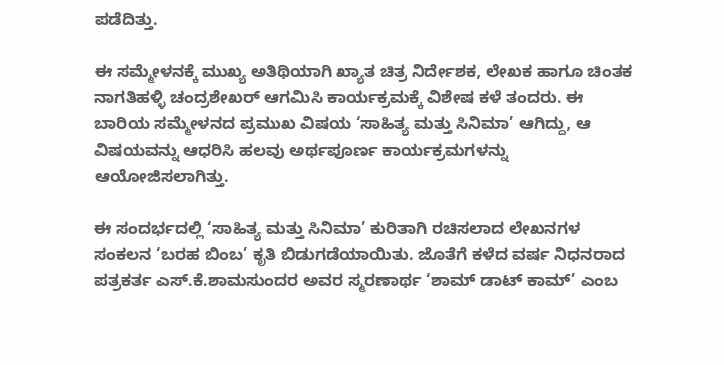ಪಡೆದಿತ್ತು.

ಈ ಸಮ್ಮೇಳನಕ್ಕೆ ಮುಖ್ಯ ಅತಿಥಿಯಾಗಿ ಖ್ಯಾತ ಚಿತ್ರ ನಿರ್ದೇಶಕ, ಲೇಖಕ ಹಾಗೂ ಚಿಂತಕ ನಾಗತಿಹಳ್ಳಿ ಚಂದ್ರಶೇಖರ್ ಆಗಮಿಸಿ ಕಾರ್ಯಕ್ರಮಕ್ಕೆ ವಿಶೇಷ ಕಳೆ ತಂದರು. ಈ ಬಾರಿಯ ಸಮ್ಮೇಳನದ ಪ್ರಮುಖ ವಿಷಯ ‘ಸಾಹಿತ್ಯ ಮತ್ತು ಸಿನಿಮಾ’ ಆಗಿದ್ದು, ಆ ವಿಷಯವನ್ನು ಆಧರಿಸಿ ಹಲವು ಅರ್ಥಪೂರ್ಣ ಕಾರ್ಯಕ್ರಮಗಳನ್ನು ಆಯೋಜಿಸಲಾಗಿತ್ತು.

ಈ ಸಂದರ್ಭದಲ್ಲಿ ‘ಸಾಹಿತ್ಯ ಮತ್ತು ಸಿನಿಮಾ’ ಕುರಿತಾಗಿ ರಚಿಸಲಾದ ಲೇಖನಗಳ ಸಂಕಲನ ‘ಬರಹ ಬಿಂಬ’ ಕೃತಿ ಬಿಡುಗಡೆಯಾಯಿತು. ಜೊತೆಗೆ ಕಳೆದ ವರ್ಷ ನಿಧನರಾದ ಪತ್ರಕರ್ತ ಎಸ್.ಕೆ.ಶಾಮಸುಂದರ ಅವರ ಸ್ಮರಣಾರ್ಥ ‘ಶಾಮ್ ಡಾಟ್ ಕಾಮ್’ ಎಂಬ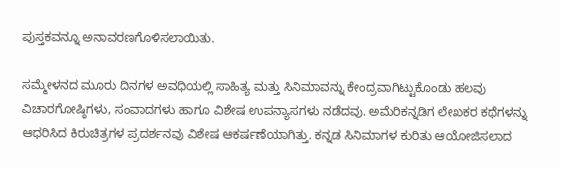ಪುಸ್ತಕವನ್ನೂ ಅನಾವರಣಗೊಳಿಸಲಾಯಿತು.

ಸಮ್ಮೇಳನದ ಮೂರು ದಿನಗಳ ಅವಧಿಯಲ್ಲಿ ಸಾಹಿತ್ಯ ಮತ್ತು ಸಿನಿಮಾವನ್ನು ಕೇಂದ್ರವಾಗಿಟ್ಟುಕೊಂಡು ಹಲವು ವಿಚಾರಗೋಷ್ಠಿಗಳು, ಸಂವಾದಗಳು ಹಾಗೂ ವಿಶೇಷ ಉಪನ್ಯಾಸಗಳು ನಡೆದವು. ಅಮೆರಿಕನ್ನಡಿಗ ಲೇಖಕರ ಕಥೆಗಳನ್ನು ಆಧರಿಸಿದ ಕಿರುಚಿತ್ರಗಳ ಪ್ರದರ್ಶನವು ವಿಶೇಷ ಆಕರ್ಷಣೆಯಾಗಿತ್ತು. ಕನ್ನಡ ಸಿನಿಮಾಗಳ ಕುರಿತು ಆಯೋಜಿಸಲಾದ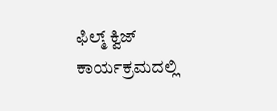ಫಿಲ್ಮ್ ಕ್ವಿಜ್ ಕಾರ್ಯಕ್ರಮದಲ್ಲಿ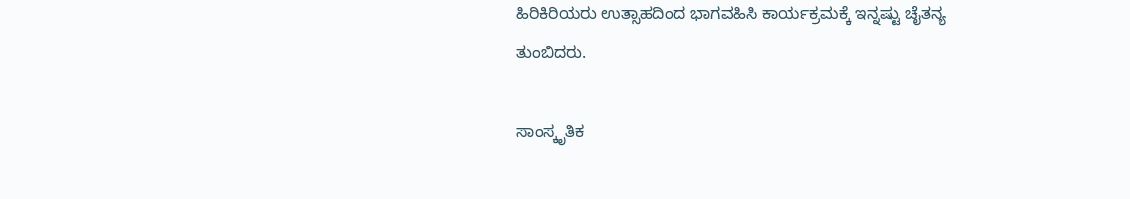ಹಿರಿಕಿರಿಯರು ಉತ್ಸಾಹದಿಂದ ಭಾಗವಹಿಸಿ ಕಾರ್ಯಕ್ರಮಕ್ಕೆ ಇನ್ನಷ್ಟು ಚೈತನ್ಯ ತುಂಬಿದರು.

ಸಾಂಸ್ಕೃತಿಕ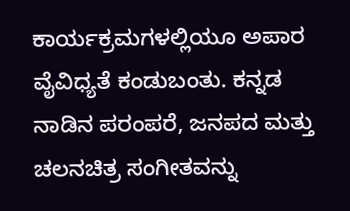ಕಾರ್ಯಕ್ರಮಗಳಲ್ಲಿಯೂ ಅಪಾರ ವೈವಿಧ್ಯತೆ ಕಂಡುಬಂತು. ಕನ್ನಡ ನಾಡಿನ ಪರಂಪರೆ, ಜನಪದ ಮತ್ತು ಚಲನಚಿತ್ರ ಸಂಗೀತವನ್ನು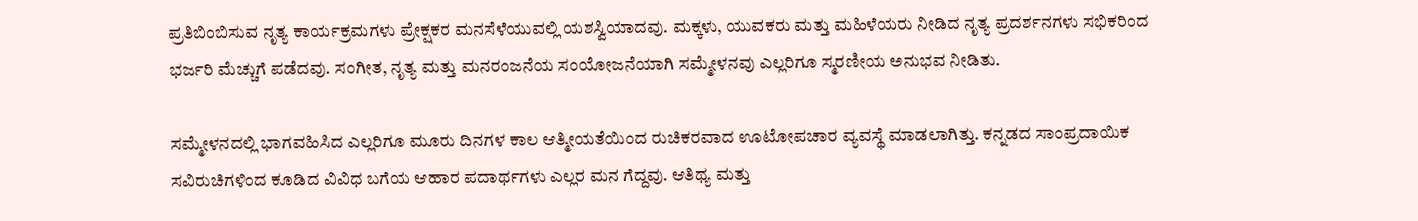ಪ್ರತಿಬಿಂಬಿಸುವ ನೃತ್ಯ ಕಾರ್ಯಕ್ರಮಗಳು ಪ್ರೇಕ್ಷಕರ ಮನಸೆಳೆಯುವಲ್ಲಿ ಯಶಸ್ವಿಯಾದವು. ಮಕ್ಕಳು, ಯುವಕರು ಮತ್ತು ಮಹಿಳೆಯರು ನೀಡಿದ ನೃತ್ಯ ಪ್ರದರ್ಶನಗಳು ಸಭಿಕರಿಂದ ಭರ್ಜರಿ ಮೆಚ್ಚುಗೆ ಪಡೆದವು. ಸಂಗೀತ, ನೃತ್ಯ ಮತ್ತು ಮನರಂಜನೆಯ ಸಂಯೋಜನೆಯಾಗಿ ಸಮ್ಮೇಳನವು ಎಲ್ಲರಿಗೂ ಸ್ಮರಣೀಯ ಅನುಭವ ನೀಡಿತು.

ಸಮ್ಮೇಳನದಲ್ಲಿ ಭಾಗವಹಿಸಿದ ಎಲ್ಲರಿಗೂ ಮೂರು ದಿನಗಳ ಕಾಲ ಆತ್ಮೀಯತೆಯಿಂದ ರುಚಿಕರವಾದ ಊಟೋಪಚಾರ ವ್ಯವಸ್ಥೆ ಮಾಡಲಾಗಿತ್ತು. ಕನ್ನಡದ ಸಾಂಪ್ರದಾಯಿಕ ಸವಿರುಚಿಗಳಿಂದ ಕೂಡಿದ ವಿವಿಧ ಬಗೆಯ ಆಹಾರ ಪದಾರ್ಥಗಳು ಎಲ್ಲರ ಮನ ಗೆದ್ದವು. ಆತಿಥ್ಯ ಮತ್ತು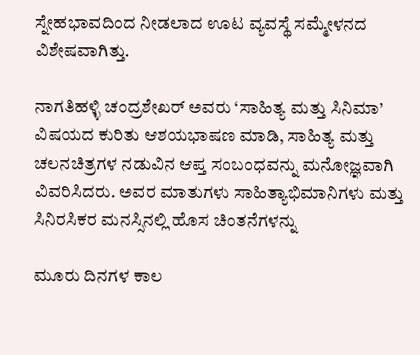ಸ್ನೇಹಭಾವದಿಂದ ನೀಡಲಾದ ಊಟ ವ್ಯವಸ್ಥೆ ಸಮ್ಮೇಳನದ ವಿಶೇಷವಾಗಿತ್ತು.

ನಾಗತಿಹಳ್ಳಿ ಚಂದ್ರಶೇಖರ್ ಅವರು ‘ಸಾಹಿತ್ಯ ಮತ್ತು ಸಿನಿಮಾ’ ವಿಷಯದ ಕುರಿತು ಆಶಯಭಾಷಣ ಮಾಡಿ, ಸಾಹಿತ್ಯ ಮತ್ತು ಚಲನಚಿತ್ರಗಳ ನಡುವಿನ ಆಪ್ತ ಸಂಬಂಧವನ್ನು ಮನೋಜ್ಞವಾಗಿ ವಿವರಿಸಿದರು. ಅವರ ಮಾತುಗಳು ಸಾಹಿತ್ಯಾಭಿಮಾನಿಗಳು ಮತ್ತು ಸಿನಿರಸಿಕರ ಮನಸ್ಸಿನಲ್ಲಿ ಹೊಸ ಚಿಂತನೆಗಳನ್ನು

ಮೂರು ದಿನಗಳ ಕಾಲ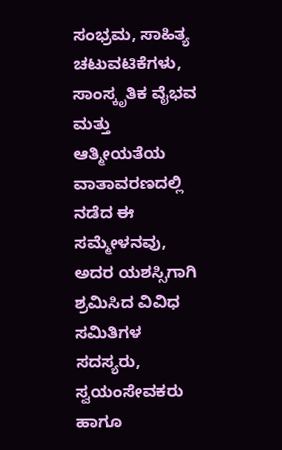ಸಂಭ್ರಮ, ಸಾಹಿತ್ಯ ಚಟುವಟಿಕೆಗಳು, ಸಾಂಸ್ಕೃತಿಕ ವೈಭವ ಮತ್ತು ಆತ್ಮೀಯತೆಯ ವಾತಾವರಣದಲ್ಲಿ ನಡೆದ ಈ ಸಮ್ಮೇಳನವು, ಅದರ ಯಶಸ್ಸಿಗಾಗಿ ಶ್ರಮಿಸಿದ ವಿವಿಧ ಸಮಿತಿಗಳ ಸದಸ್ಯರು, ಸ್ವಯಂಸೇವಕರು ಹಾಗೂ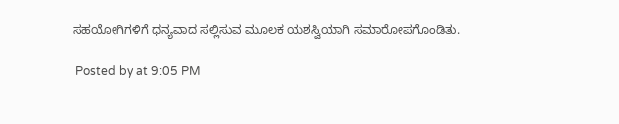ಸಹಯೋಗಿಗಳಿಗೆ ಧನ್ಯವಾದ ಸಲ್ಲಿಸುವ ಮೂಲಕ ಯಶಸ್ವಿಯಾಗಿ ಸಮಾರೋಪಗೊಂಡಿತು.

 Posted by at 9:05 PM